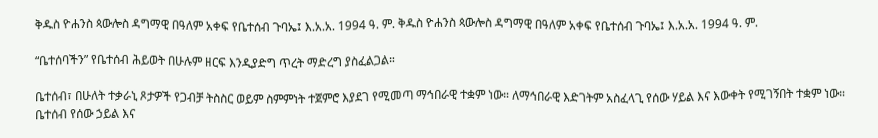ቅዱስ ዮሐንስ ጳውሎስ ዳግማዊ በዓለም አቀፍ የቤተሰብ ጉባኤ፤ እ.አ.አ. 1994 ዓ. ም. ቅዱስ ዮሐንስ ጳውሎስ ዳግማዊ በዓለም አቀፍ የቤተሰብ ጉባኤ፤ እ.አ.አ. 1994 ዓ. ም.

“ቤተሰባችን” የቤተሰብ ሕይወት በሁሉም ዘርፍ እንዲያድግ ጥረት ማድረግ ያስፈልጋል።

ቤተሰብ፣ በሁለት ተቃራኒ ጾታዎች የጋብቻ ትስስር ወይም ስምምነት ተጀምሮ እያደገ የሚመጣ ማኅበራዊ ተቋም ነው። ለማኅበራዊ እድገትም አስፈላጊ የሰው ሃይል እና እውቀት የሚገኝበት ተቋም ነው። ቤተሰብ የሰው ኃይል እና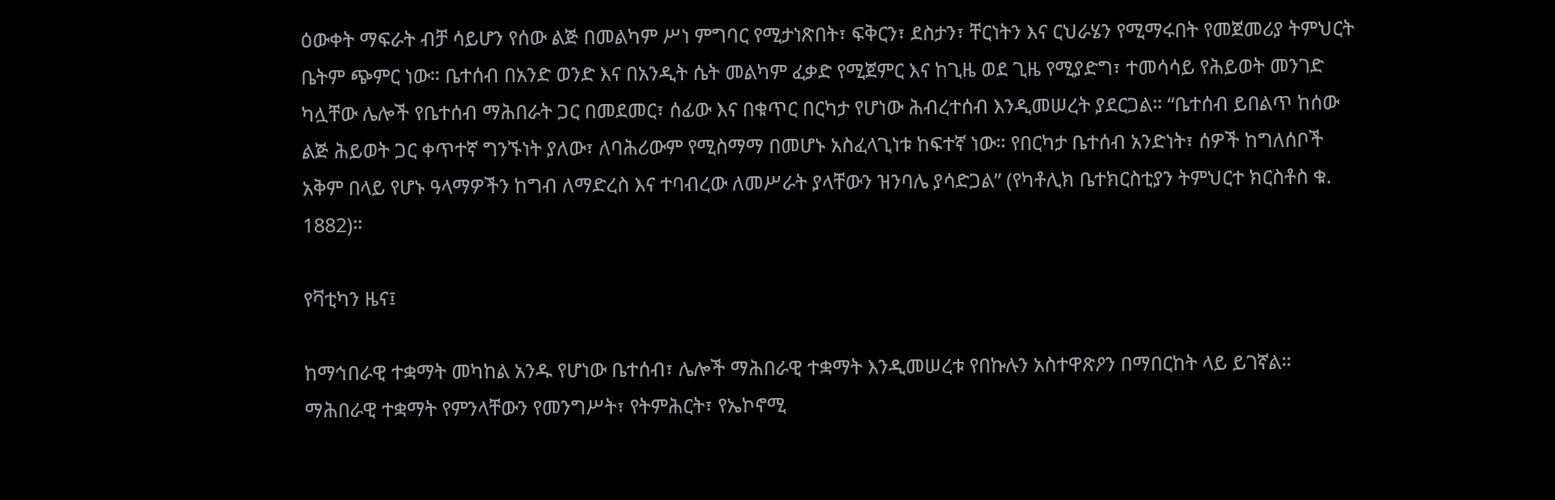ዕውቀት ማፍራት ብቻ ሳይሆን የሰው ልጅ በመልካም ሥነ ምግባር የሚታነጽበት፣ ፍቅርን፣ ደስታን፣ ቸርነትን እና ርህራሄን የሚማሩበት የመጀመሪያ ትምህርት ቤትም ጭምር ነው። ቤተሰብ በአንድ ወንድ እና በአንዲት ሴት መልካም ፈቃድ የሚጀምር እና ከጊዜ ወደ ጊዜ የሚያድግ፣ ተመሳሳይ የሕይወት መንገድ ካሏቸው ሌሎች የቤተሰብ ማሕበራት ጋር በመደመር፣ ሰፊው እና በቁጥር በርካታ የሆነው ሕብረተሰብ እንዲመሠረት ያደርጋል። “ቤተሰብ ይበልጥ ከሰው ልጅ ሕይወት ጋር ቀጥተኛ ግንኙነት ያለው፣ ለባሕሪውም የሚስማማ በመሆኑ አስፈላጊነቱ ከፍተኛ ነው። የበርካታ ቤተሰብ አንድነት፣ ሰዎች ከግለሰቦች አቅም በላይ የሆኑ ዓላማዎችን ከግብ ለማድረስ እና ተባብረው ለመሥራት ያላቸውን ዝንባሌ ያሳድጋል” (የካቶሊክ ቤተክርስቲያን ትምህርተ ክርስቶስ ቁ. 1882)።

የቫቲካን ዜና፤

ከማኅበራዊ ተቋማት መካከል አንዱ የሆነው ቤተሰብ፣ ሌሎች ማሕበራዊ ተቋማት እንዲመሠረቱ የበኩሉን አስተዋጽዖን በማበርከት ላይ ይገኛል። ማሕበራዊ ተቋማት የምንላቸውን የመንግሥት፣ የትምሕርት፣ የኤኮኖሚ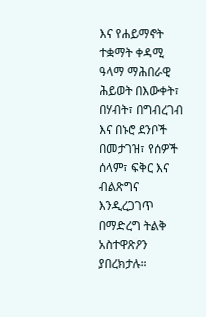እና የሐይማኖት ተቋማት ቀዳሚ ዓላማ ማሕበራዊ ሕይወት በእውቀት፣ በሃብት፣ በግብረገብ እና በኑሮ ደንቦች በመታገዝ፣ የሰዎች ሰላም፣ ፍቅር እና ብልጽግና እንዲረጋገጥ በማድረግ ትልቅ አስተዋጽዖን ያበረክታሉ።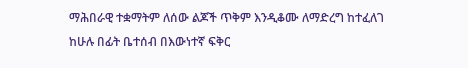ማሕበራዊ ተቋማትም ለሰው ልጆች ጥቅም እንዲቆሙ ለማድረግ ከተፈለገ ከሁሉ በፊት ቤተሰብ በእውነተኛ ፍቅር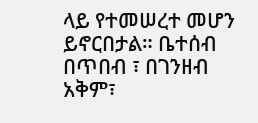ላይ የተመሠረተ መሆን ይኖርበታል። ቤተሰብ በጥበብ ፣ በገንዘብ አቅም፣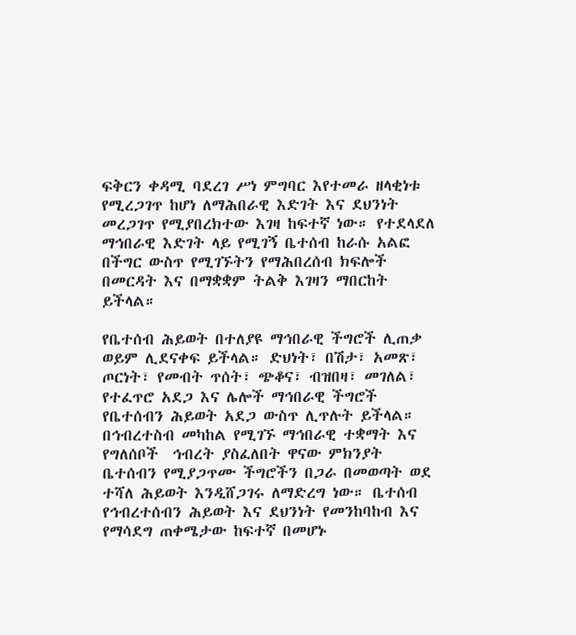ፍቅርን ቀዳሚ ባደረገ ሥነ ምግባር እየተመራ ዘላቂነቱ የሚረጋገጥ ከሆነ ለማሕበራዊ እድገት እና ደህንነት መረጋገጥ የሚያበረክተው እገዛ ከፍተኛ ነው። የተደላደለ ማኅበራዊ እድገት ላይ የሚገኝ ቤተሰብ ከራሱ አልፎ በችግር ውስጥ የሚገኙትን የማሕበረሰብ ክፍሎች በመርዳት እና በማቋቋም ትልቅ እገዛን ማበርከት ይችላል።

የቤተሰብ ሕይወት በተለያዩ ማኅበራዊ ችግሮች ሊጠቃ ወይም ሊደናቀፍ ይችላል። ድህነት፣ በሽታ፣ አመጽ፣ ጦርነት፣ የመብት ጥሰት፣ ጭቆና፣ ብዝበዛ፣ መገለል፣ የተፈጥሮ አደጋ እና ሌሎች ማኅበራዊ ችግሮች የቤተሰብን ሕይወት አደጋ ውስጥ ሊጥሉት ይችላል። በኅብረተስብ መካከል የሚገኙ ማኅበራዊ ተቋማት እና የግለሰቦች  ኅብረት ያስፈለበት ዋናው ምክንያት ቤተሰብን የሚያጋጥሙ ችግሮችን በጋራ በመወጣት ወደ ተሻለ ሕይወት እንዲሸጋገሩ ለማድረግ ነው። ቤተሰብ የኅብረተሰብን ሕይወት እና ደህንነት የመንከባከብ እና የማሳደግ ጠቀሜታው ከፍተኛ በመሆኑ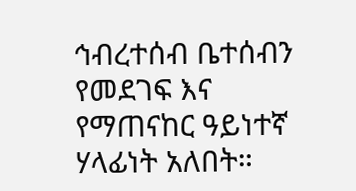ኅብረተሰብ ቤተሰብን የመደገፍ እና የማጠናከር ዓይነተኛ ሃላፊነት አለበት።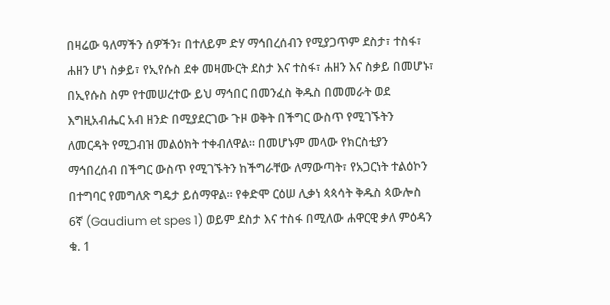በዛሬው ዓለማችን ሰዎችን፣ በተለይም ድሃ ማኅበረሰብን የሚያጋጥም ደስታ፣ ተስፋ፣ ሐዘን ሆነ ስቃይ፣ የኢየሱስ ደቀ መዛሙርት ደስታ እና ተስፋ፣ ሐዘን እና ስቃይ በመሆኑ፣ በኢየሱስ ስም የተመሠረተው ይህ ማኅበር በመንፈስ ቅዱስ በመመራት ወደ እግዚአብሔር አብ ዘንድ በሚያደርገው ጉዞ ወቅት በችግር ውስጥ የሚገኙትን ለመርዳት የሚጋብዝ መልዕክት ተቀብለዋል። በመሆኑም መላው የክርስቲያን ማኅበረሰብ በችግር ውስጥ የሚገኙትን ከችግራቸው ለማውጣት፣ የአጋርነት ተልዕኮን በተግባር የመግለጽ ግዴታ ይሰማዋል። የቀድሞ ርዕሠ ሊቃነ ጳጳሳት ቅዱስ ጳውሎስ 6ኛ (Gaudium et spes 1) ወይም ደስታ እና ተስፋ በሚለው ሐዋርዊ ቃለ ምዕዳን ቁ. 1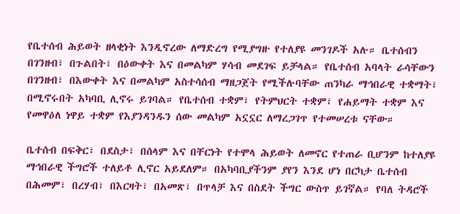የቤተሰብ ሕይወት ዘላቂነት እንዲኖረው ለማድረግ የሚያግዙ የተለያዩ መንገዶች አሉ። ቤተሰብን በገንዘብ፣ በጉልበት፣ በዕውቀት እና በመልካም ሃሳብ መደገፍ ይቻላል። የቤተሰብ አባላት ራሳቸውን በገንዘብ፣ በእውቀት እና በመልካም አስተሳሰብ ማዘጋጀት የሚችሉባቸው ጠንካራ ማኅበራዊ ተቋማት፣ በሚኖሩበት አካባቢ ሊኖሩ ይገባል። የቤተሰብ ተቋም፣ የትምህርት ተቋም፣ የሐይማት ተቋም እና የመዋዕለ ነዋይ ተቋም የእያንዳንዱን ሰው መልካም አኗኗር ለማረጋገጥ የተመሠረቱ ናቸው።

ቤተሰብ በፍቅር፣ በደስታ፣ በሰላም እና በቸርነት የተሞላ ሕይወት ለመኖር የተጠራ ቢሆንም ከተለያዩ ማኅበራዊ ችግሮች ተለይቶ ሊኖር አይደለም። በአካባቢያችንም ያየን እንደ ሆነ በርካታ ቤተሰብ በሕመም፣ በረሃብ፣ በእርዛት፣ በአመጽ፣ በጥላቻ እና በስደት ችግር ውስጥ ይገኛል። የባለ ትዳሮች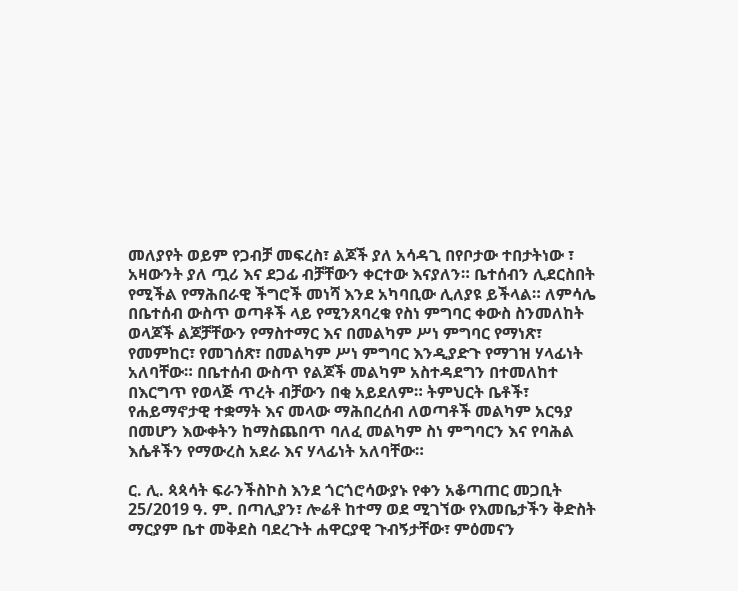መለያየት ወይም የጋብቻ መፍረስ፣ ልጆች ያለ አሳዳጊ በየቦታው ተበታትነው ፣ አዛውንት ያለ ጧሪ እና ደጋፊ ብቻቸውን ቀርተው እናያለን። ቤተሰብን ሊደርስበት የሚችል የማሕበራዊ ችግሮች መነሻ እንደ አካባቢው ሊለያዩ ይችላል። ለምሳሌ በቤተሰብ ውስጥ ወጣቶች ላይ የሚንጸባረቁ የስነ ምግባር ቀውስ ስንመለከት ወላጆች ልጆቻቸውን የማስተማር እና በመልካም ሥነ ምግባር የማነጽ፣ የመምከር፣ የመገሰጽ፣ በመልካም ሥነ ምግባር እንዲያድጉ የማገዝ ሃላፊነት አለባቸው። በቤተሰብ ውስጥ የልጆች መልካም አስተዳደግን በተመለከተ በእርግጥ የወላጅ ጥረት ብቻውን በቂ አይደለም። ትምህርት ቤቶች፣ የሐይማኖታዊ ተቋማት እና መላው ማሕበረሰብ ለወጣቶች መልካም አርዓያ በመሆን እውቀትን ከማስጨበጥ ባለፈ መልካም ስነ ምግባርን እና የባሕል እሴቶችን የማውረስ አደራ እና ሃላፊነት አለባቸው።

ር. ሊ. ጳጳሳት ፍራንችስኮስ እንደ ጎርጎሮሳውያኑ የቀን አቆጣጠር መጋቢት 25/2019 ዓ. ም. በጣሊያን፣ ሎሬቶ ከተማ ወደ ሚገኘው የእመቤታችን ቅድስት ማርያም ቤተ መቅደስ ባደረጉት ሐዋርያዊ ጉብኝታቸው፣ ምዕመናን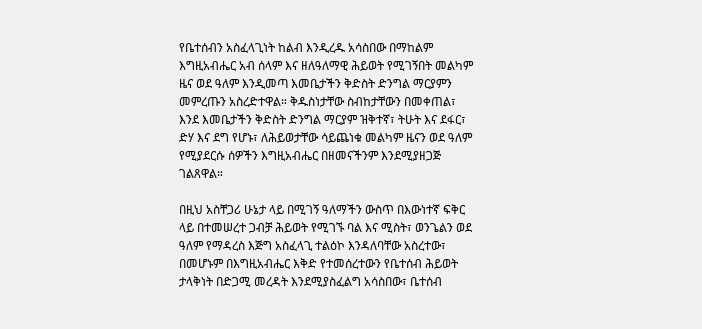የቤተሰብን አስፈላጊነት ከልብ እንዲረዱ አሳስበው በማከልም እግዚአብሔር አብ ሰላም እና ዘለዓለማዊ ሕይወት የሚገኝበት መልካም ዜና ወደ ዓለም እንዲመጣ እመቤታችን ቅድስት ድንግል ማርያምን መምረጡን አስረድተዋል። ቅዱስነታቸው ስብከታቸውን በመቀጠል፣ እንደ እመቤታችን ቅድስት ድንግል ማርያም ዝቅተኛ፣ ትሁት እና ደፋር፣ ድሃ እና ደግ የሆኑ፣ ለሕይወታቸው ሳይጨነቁ መልካም ዜናን ወደ ዓለም የሚያደርሱ ሰዎችን እግዚአብሔር በዘመናችንም እንደሚያዘጋጅ ገልጸዋል።

በዚህ አስቸጋሪ ሁኔታ ላይ በሚገኝ ዓለማችን ውስጥ በእውነተኛ ፍቅር ላይ በተመሠረተ ጋብቻ ሕይወት የሚገኙ ባል እና ሚስት፣ ወንጌልን ወደ ዓለም የማዳረስ እጅግ አስፈላጊ ተልዕኮ እንዳለባቸው አስረተው፣ በመሆኑም በእግዚአብሔር እቅድ የተመሰረተውን የቤተሰብ ሕይወት ታላቅነት በድጋሚ መረዳት እንደሚያስፈልግ አሳስበው፣ ቤተሰብ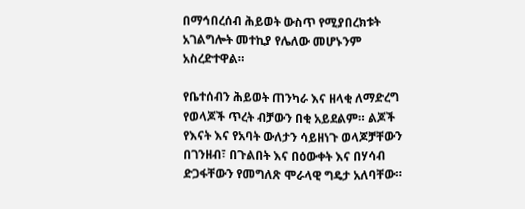በማኅበረሰብ ሕይወት ውስጥ የሚያበረክቱት አገልግሎት መተኪያ የሌለው መሆኑንም አስረድተዋል።

የቤተሰብን ሕይወት ጠንካራ እና ዘላቂ ለማድረግ የወላጆች ጥረት ብቻውን በቂ አይደልም። ልጆች የእናት እና የአባት ውለታን ሳይዘነጉ ወላጆቻቸውን በገንዘብ፣ በጉልበት እና በዕውቀት እና በሃሳብ ድጋፋቸውን የመግለጽ ሞራላዊ ግዴታ አለባቸው።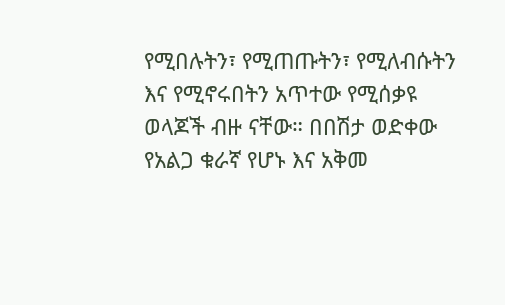የሚበሉትን፣ የሚጠጡትን፣ የሚለብሱትን እና የሚኖሩበትን አጥተው የሚሰቃዩ ወላጆች ብዙ ናቸው። በበሽታ ወድቀው የአልጋ ቁራኛ የሆኑ እና አቅመ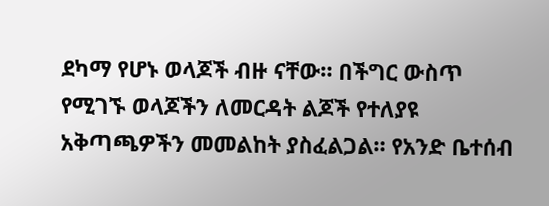ደካማ የሆኑ ወላጆች ብዙ ናቸው። በችግር ውስጥ የሚገኙ ወላጆችን ለመርዳት ልጆች የተለያዩ አቅጣጫዎችን መመልከት ያስፈልጋል። የአንድ ቤተሰብ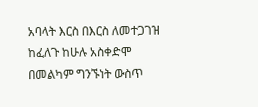አባላት እርስ በእርስ ለመተጋገዝ ከፈለጉ ከሁሉ አስቀድሞ በመልካም ግንኙነት ውስጥ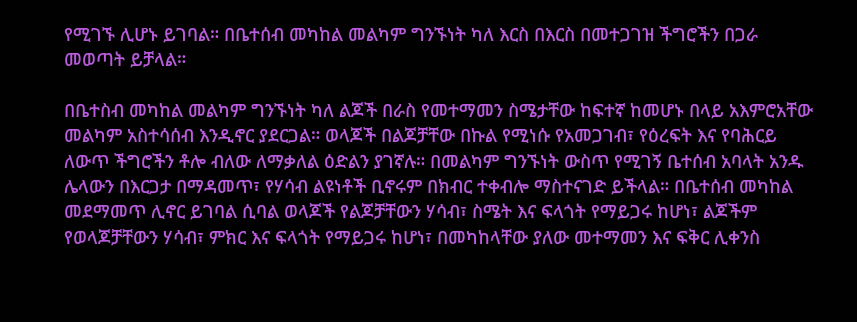የሚገኙ ሊሆኑ ይገባል። በቤተሰብ መካከል መልካም ግንኙነት ካለ እርስ በእርስ በመተጋገዝ ችግሮችን በጋራ መወጣት ይቻላል።

በቤተስብ መካከል መልካም ግንኙነት ካለ ልጆች በራስ የመተማመን ስሜታቸው ከፍተኛ ከመሆኑ በላይ አእምሮአቸው መልካም አስተሳሰብ እንዲኖር ያደርጋል። ወላጆች በልጆቻቸው በኩል የሚነሱ የአመጋገብ፣ የዕረፍት እና የባሕርይ ለውጥ ችግሮችን ቶሎ ብለው ለማቃለል ዕድልን ያገኛሉ። በመልካም ግንኙነት ውስጥ የሚገኝ ቤተሰብ አባላት አንዱ ሌላውን በእርጋታ በማዳመጥ፣ የሃሳብ ልዩነቶች ቢኖሩም በክብር ተቀብሎ ማስተናገድ ይችላል። በቤተሰብ መካከል መደማመጥ ሊኖር ይገባል ሲባል ወላጆች የልጆቻቸውን ሃሳብ፣ ስሜት እና ፍላጎት የማይጋሩ ከሆነ፣ ልጆችም የወላጆቻቸውን ሃሳብ፣ ምክር እና ፍላጎት የማይጋሩ ከሆነ፣ በመካከላቸው ያለው መተማመን እና ፍቅር ሊቀንስ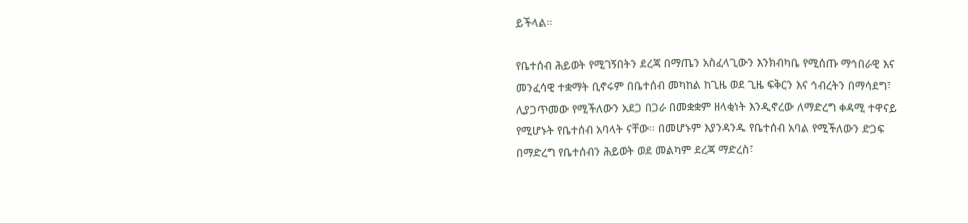ይችላል።

የቤተሰብ ሕይወት የሚገኝበትን ደረጃ በማጤን አስፈላጊውን እንክብካቤ የሚሰጡ ማኅበራዊ እና መንፈሳዊ ተቋማት ቢኖሩም በቤተሰብ መካከል ከጊዜ ወደ ጊዜ ፍቅርን እና ኅብረትን በማሳደግ፣ ሊያጋጥመው የሚችለውን አደጋ በጋራ በመቋቋም ዘላቂነት እንዲኖረው ለማድረግ ቀዳሚ ተዋናይ የሚሆኑት የቤተሰብ አባላት ናቸው። በመሆኑም እያንዳንዱ የቤተሰብ አባል የሚችለውን ድጋፍ በማድረግ የቤተሰብን ሕይወት ወደ መልካም ደረጃ ማድረስ፣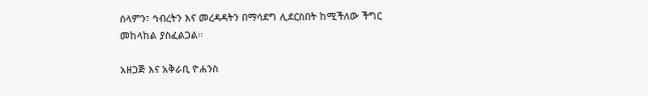ሰላምን፣ ኅብረትን እና መረዳዳትን በማሳደግ ሊደርስበት ከሚችለው ችግር መከላከል ያስፈልጋል።

አዘጋጅ እና አቅራቢ ዮሐንስ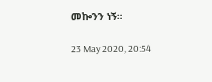መኰንን ነኝ።

23 May 2020, 20:54